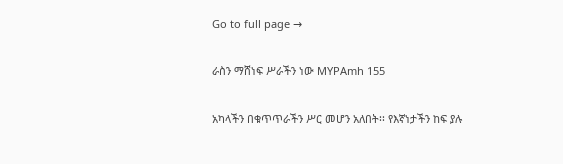Go to full page →

ራስን ማሸነፍ ሥራችን ነው MYPAmh 155

አካላችን በቁጥጥራችን ሥር መሆን አለበት፡፡ የእኛነታችን ከፍ ያሉ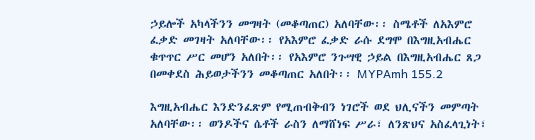ኃይሎች አካላችንን መግዛት (መቆጣጠር) አለባቸው፡፡ ስሜቶች ለአእምሮ ፈቃድ መገዛት አለባቸው፡፡ የአእምሮ ፈቃድ ራሱ ደግሞ በእግዚአብሔር ቁጥጥር ሥር መሆን አለበት፡፡ የአእምሮ ንጉሣዊ ኃይል በእግዚአብሔር ጸጋ በመቀደስ ሕይወታችንን መቆጣጠር አለበት፡፡ MYPAmh 155.2

እግዚአብሔር እንድንፈጽም የሚጠብቅብን ነገሮች ወደ ህሊናችን መምጣት አለባቸው፡፡ ወንዶችና ሴቶች ራስን ለማሸነፍ ሥራ፣ ለንጽህና አስፈላጊነት፣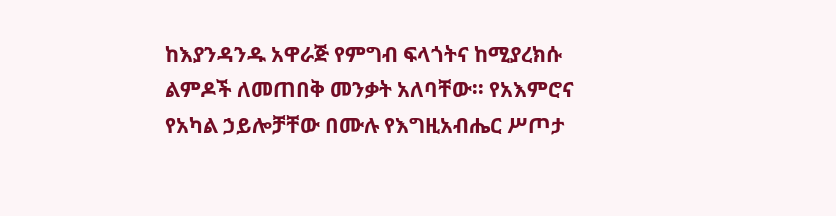ከእያንዳንዱ አዋራጅ የምግብ ፍላጎትና ከሚያረክሱ ልምዶች ለመጠበቅ መንቃት አለባቸው፡፡ የአእምሮና የአካል ኃይሎቻቸው በሙሉ የእግዚአብሔር ሥጦታ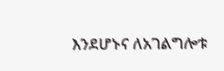እንደሆኑና ለአገልግሎቱ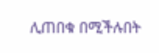ሊጠበቁ በሚችሉበት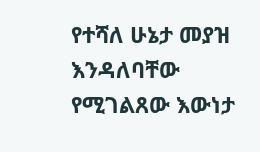የተሻለ ሁኔታ መያዝ እንዳለባቸው የሚገልጸው እውነታ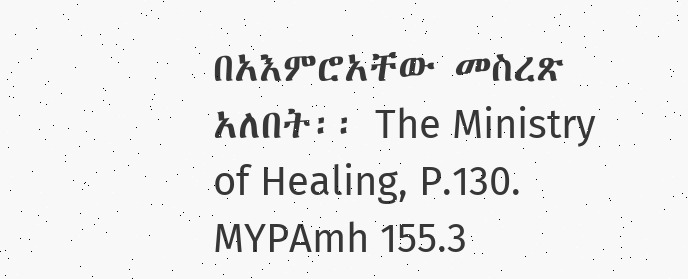በአእምሮአቸው መስረጽ አለበት፡፡ The Ministry of Healing, P.130. MYPAmh 155.3